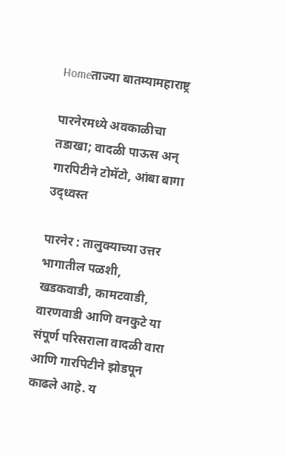Homeताज्या बातम्यामहाराष्ट्र

पारनेरमध्ये अवकाळीचा तडाखा; वादळी पाऊस अन् गारपिटीने टोमॅटो, आंबा बागा उद्ध्वस्त

पारनेर : तालुक्याच्या उत्तर भागातील पळशी, खडकवाडी, कामटवाडी, वारणवाडी आणि वनकुटे या संपूर्ण परिसराला वादळी वारा आणि गारपिटीने झोडपून काढले आहे. य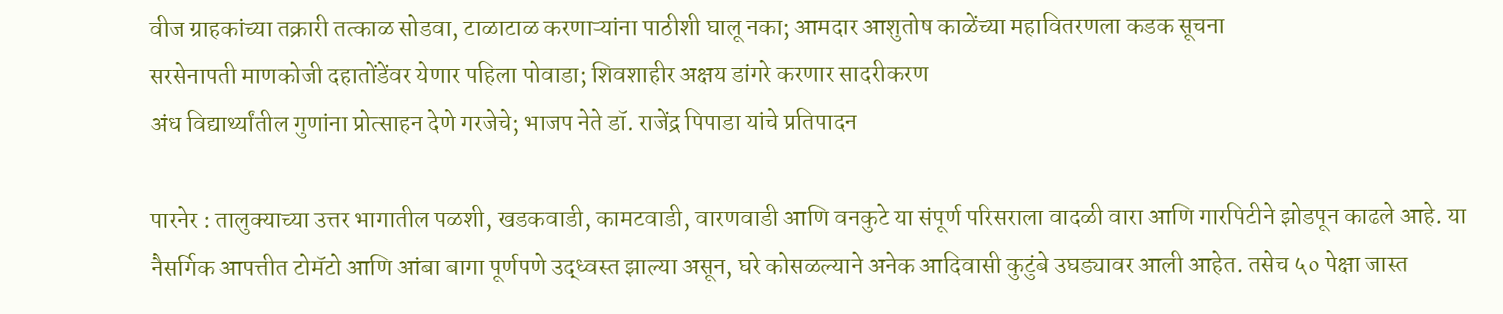वीज ग्राहकांच्या तक्रारी तत्काळ सोडवा, टाळाटाळ करणाऱ्यांना पाठीशी घालू नका; आमदार आशुतोष काळेंच्या महावितरणला कडक सूचना
सरसेनापती माणकोजी दहातोंडेंवर येणार पहिला पोवाडा; शिवशाहीर अक्षय डांगरे करणार सादरीकरण
अंध विद्यार्थ्यांतील गुणांना प्रोत्साहन देणे गरजेचे; भाजप नेते डॉ. राजेंद्र पिपाडा यांचे प्रतिपादन

पारनेर : तालुक्याच्या उत्तर भागातील पळशी, खडकवाडी, कामटवाडी, वारणवाडी आणि वनकुटे या संपूर्ण परिसराला वादळी वारा आणि गारपिटीने झोडपून काढले आहे. या नैसर्गिक आपत्तीत टोमॅटो आणि आंबा बागा पूर्णपणे उद्ध्वस्त झाल्या असून, घरे कोसळल्याने अनेक आदिवासी कुटुंबे उघड्यावर आली आहेत. तसेच ५० पेक्षा जास्त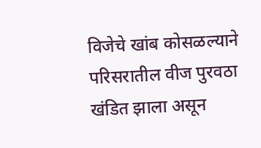विजेचे खांब कोसळल्याने परिसरातील वीज पुरवठा खंडित झाला असून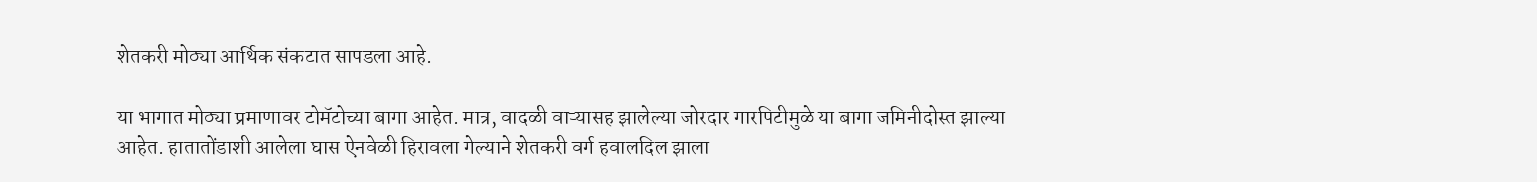शेतकरी मोठ्या आर्थिक संकटात सापडला आहे.

या भागात मोठ्या प्रमाणावर टोमॅटोच्या बागा आहेत. मात्र, वादळी वाऱ्यासह झालेल्या जोरदार गारपिटीमुळे या बागा जमिनीदोस्त झाल्या आहेत. हातातोंडाशी आलेला घास ऐनवेळी हिरावला गेल्याने शेतकरी वर्ग हवालदिल झाला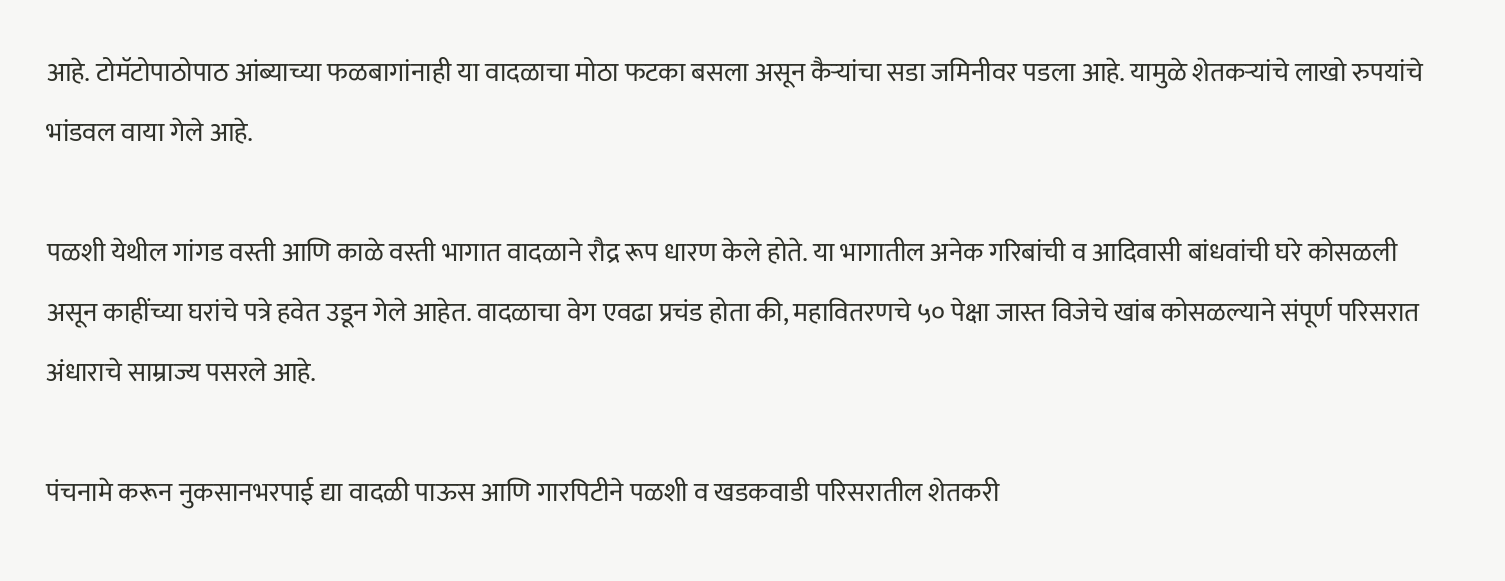आहे. टोमॅटोपाठोपाठ आंब्याच्या फळबागांनाही या वादळाचा मोठा फटका बसला असून कैऱ्यांचा सडा जमिनीवर पडला आहे. यामुळे शेतकऱ्यांचे लाखो रुपयांचे भांडवल वाया गेले आहे.

पळशी येथील गांगड वस्ती आणि काळे वस्ती भागात वादळाने रौद्र रूप धारण केले होते. या भागातील अनेक गरिबांची व आदिवासी बांधवांची घरे कोसळली असून काहींच्या घरांचे पत्रे हवेत उडून गेले आहेत. वादळाचा वेग एवढा प्रचंड होता की, महावितरणचे ५० पेक्षा जास्त विजेचे खांब कोसळल्याने संपूर्ण परिसरात अंधाराचे साम्राज्य पसरले आहे.

पंचनामे करून नुकसानभरपाई द्या वादळी पाऊस आणि गारपिटीने पळशी व खडकवाडी परिसरातील शेतकरी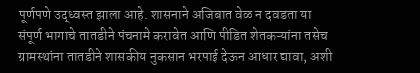पूर्णपणे उद्ध्वस्त झाला आहे. शासनाने अजिबात वेळ न दवडता या संपूर्ण भागाचे तातडीने पंचनामे करावेत आणि पीडित शेतकऱ्यांना तसेच ग्रामस्थांना तातडीने शासकीय नुकसान भरपाई देऊन आधार द्यावा, अशी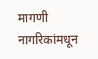मागणी नागरिकांमधून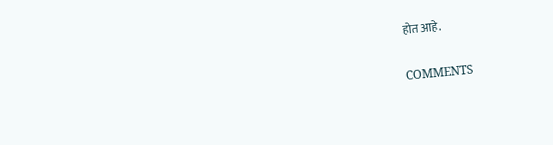होत आहे.

COMMENTS